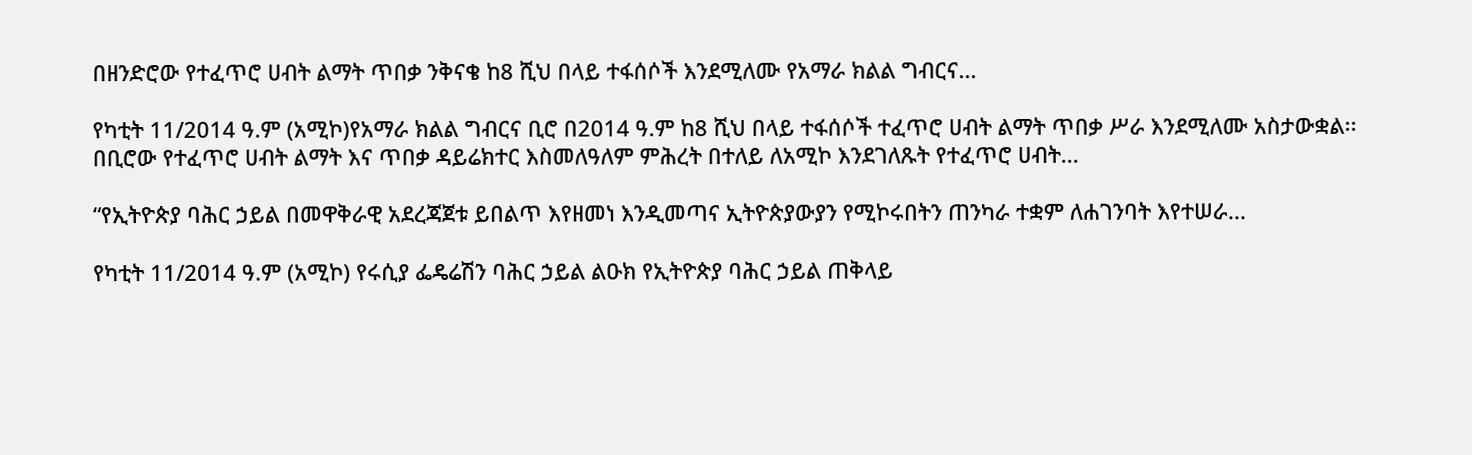በዘንድሮው የተፈጥሮ ሀብት ልማት ጥበቃ ንቅናቄ ከ8 ሺህ በላይ ተፋሰሶች እንደሚለሙ የአማራ ክልል ግብርና...

የካቲት 11/2014 ዓ.ም (አሚኮ)የአማራ ክልል ግብርና ቢሮ በ2014 ዓ.ም ከ8 ሺህ በላይ ተፋሰሶች ተፈጥሮ ሀብት ልማት ጥበቃ ሥራ እንደሚለሙ አስታውቋል፡፡ በቢሮው የተፈጥሮ ሀብት ልማት እና ጥበቃ ዳይሬክተር እስመለዓለም ምሕረት በተለይ ለአሚኮ እንደገለጹት የተፈጥሮ ሀብት...

“የኢትዮጵያ ባሕር ኃይል በመዋቅራዊ አደረጃጀቱ ይበልጥ እየዘመነ እንዲመጣና ኢትዮጵያውያን የሚኮሩበትን ጠንካራ ተቋም ለሐገንባት እየተሠራ...

የካቲት 11/2014 ዓ.ም (አሚኮ) የሩሲያ ፌዴሬሽን ባሕር ኃይል ልዑክ የኢትዮጵያ ባሕር ኃይል ጠቅላይ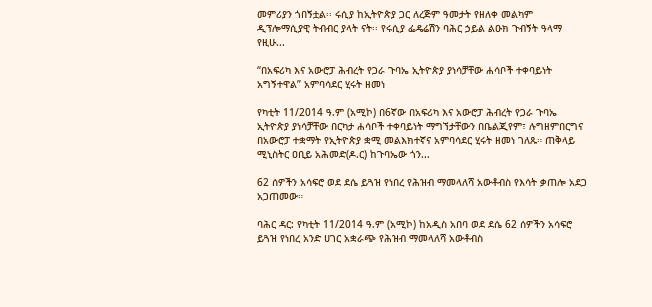መምሪያን ጎበኝቷል፡፡ ሩሲያ ከኢትዮጵያ ጋር ለረጅም ዓመታት የዘለቀ መልካም ዲፕሎማሲያዊ ትብብር ያላት ናት፡፡ የሩሲያ ፌዴሬሽን ባሕር ኃይል ልዑክ ጉብኝት ዓላማ የዚሁ...

“በአፍሪካ እና አውሮፓ ሕብረት የጋራ ጉባኤ ኢትዮጵያ ያነሳቻቸው ሐሳቦች ተቀባይነት አግኝተዋል” አምባሳደር ሂሩት ዘመነ

የካቲት 11/2014 ዓ.ም (አሚኮ) በ6ኛው በአፍሪካ እና አውሮፓ ሕብረት የጋራ ጉባኤ ኢትዮጵያ ያነሳቻቸው በርካታ ሐሳቦች ተቀባይነት ማግኘታቸውን በቤልጂየም፣ ሉግዘምበርግና በአውሮፓ ተቋማት የኢትዮጵያ ቋሚ መልእክተኛና አምባሳደር ሂሩት ዘመነ ገለጹ። ጠቅላይ ሚኒስትር ዐቢይ አሕመድ(ዶ.ር) ከጉባኤው ጎን...

62 ሰዎችን አሳፍሮ ወደ ደሴ ይጓዝ የነበረ የሕዝብ ማመላለሻ አውቶብስ የእሳት ቃጠሎ አደጋ አጋጠመው።

ባሕር ዳር: የካቲት 11/2014 ዓ.ም (አሚኮ) ከአዲስ አበባ ወደ ደሴ 62 ሰዎችን አሳፍሮ ይጓዝ የነበረ አንድ ሀገር አቋራጭ የሕዝብ ማመላለሻ አውቶብስ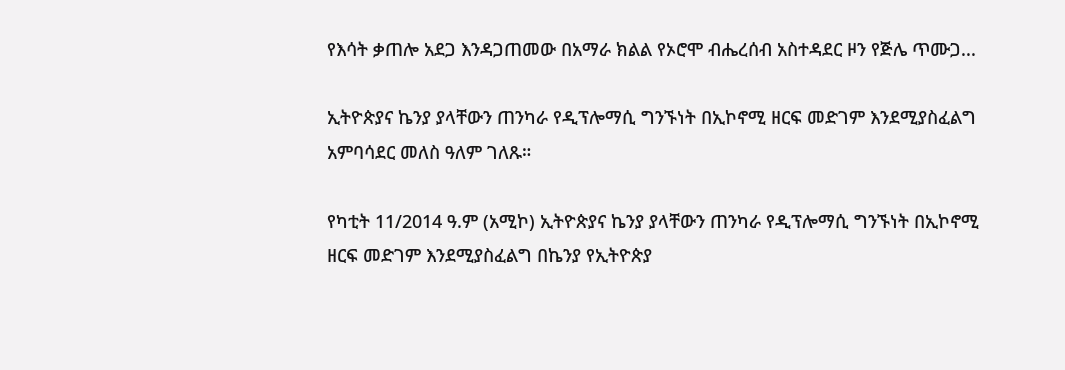የእሳት ቃጠሎ አደጋ እንዳጋጠመው በአማራ ክልል የኦሮሞ ብሔረሰብ አስተዳደር ዞን የጅሌ ጥሙጋ...

ኢትዮጵያና ኬንያ ያላቸውን ጠንካራ የዲፕሎማሲ ግንኙነት በኢኮኖሚ ዘርፍ መድገም እንደሚያስፈልግ አምባሳደር መለስ ዓለም ገለጹ።

የካቲት 11/2014 ዓ.ም (አሚኮ) ኢትዮጵያና ኬንያ ያላቸውን ጠንካራ የዲፕሎማሲ ግንኙነት በኢኮኖሚ ዘርፍ መድገም እንደሚያስፈልግ በኬንያ የኢትዮጵያ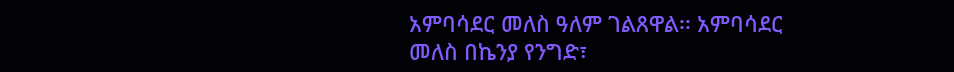አምባሳደር መለስ ዓለም ገልጸዋል፡፡ አምባሳደር መለስ በኬንያ የንግድ፣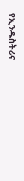የኢንዱስትሪና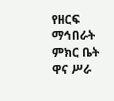የዘርፍ ማኅበራት ምክር ቤት ዋና ሥራ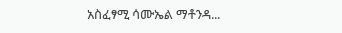አስፈፃሚ ሳሙኤል ማቶንዳ...